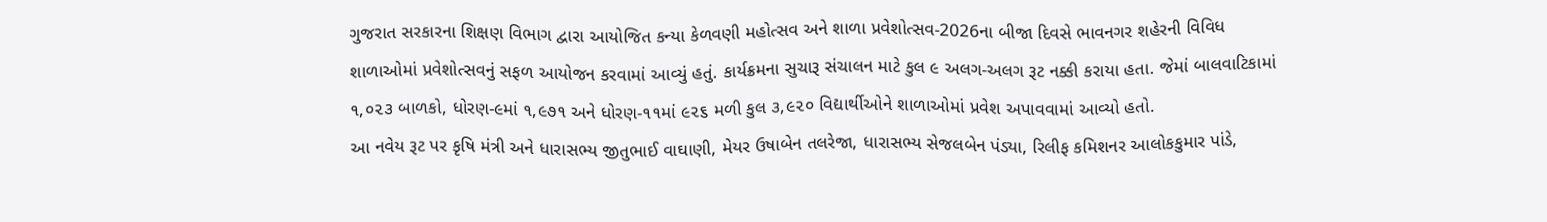ગુજરાત સરકારના શિક્ષણ વિભાગ દ્વારા આયોજિત કન્યા કેળવણી મહોત્સવ અને શાળા પ્રવેશોત્સવ-2026ના બીજા દિવસે ભાવનગર શહેરની વિવિધ શાળાઓમાં પ્રવેશોત્સવનું સફળ આયોજન કરવામાં આવ્યું હતું. કાર્યક્રમના સુચારૂ સંચાલન માટે કુલ ૯ અલગ-અલગ રૂટ નક્કી કરાયા હતા. જેમાં બાલવાટિકામાં ૧,૦૨૩ બાળકો, ધોરણ-૯માં ૧,૯૭૧ અને ધોરણ-૧૧માં ૯૨૬ મળી કુલ ૩,૯૨૦ વિદ્યાર્થીઓને શાળાઓમાં પ્રવેશ અપાવવામાં આવ્યો હતો.
આ નવેય રૂટ પર કૃષિ મંત્રી અને ધારાસભ્ય જીતુભાઈ વાઘાણી, મેયર ઉષાબેન તલરેજા, ધારાસભ્ય સેજલબેન પંડ્યા, રિલીફ કમિશનર આલોકકુમાર પાંડે,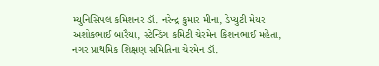મ્યુનિસિપલ કમિશનર ડૉ. નરેન્દ્ર કુમાર મીના, ડેપ્યુટી મેયર અશોકભાઈ બારૈયા, સ્ટેન્ડિંગ કમિટી ચેરમેન કિશનભાઈ મહેતા, નગર પ્રાથમિક શિક્ષણ સમિતિના ચેરમેન ડૉ.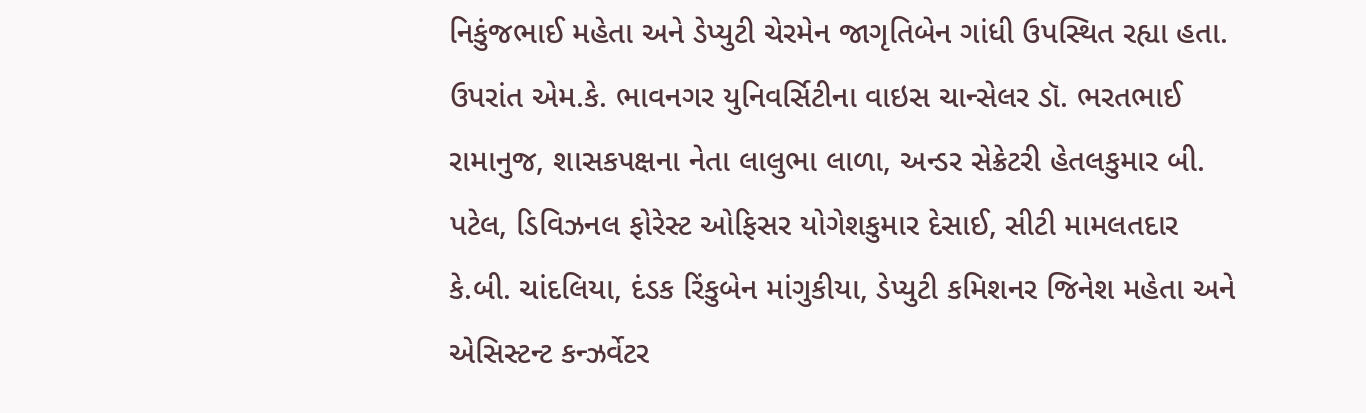નિકુંજભાઈ મહેતા અને ડેપ્યુટી ચેરમેન જાગૃતિબેન ગાંધી ઉપસ્થિત રહ્યા હતા.
ઉપરાંત એમ.કે. ભાવનગર યુનિવર્સિટીના વાઇસ ચાન્સેલર ડૉ. ભરતભાઈ રામાનુજ, શાસકપક્ષના નેતા લાલુભા લાળા, અન્ડર સેક્રેટરી હેતલકુમાર બી. પટેલ, ડિવિઝનલ ફોરેસ્ટ ઓફિસર યોગેશકુમાર દેસાઈ, સીટી મામલતદાર કે.બી. ચાંદલિયા, દંડક રિંકુબેન માંગુકીયા, ડેપ્યુટી કમિશનર જિનેશ મહેતા અને એસિસ્ટન્ટ કન્ઝર્વેટર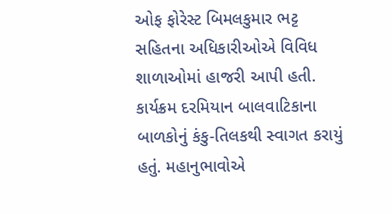ઓફ ફોરેસ્ટ બિમલકુમાર ભટ્ટ સહિતના અધિકારીઓએ વિવિધ શાળાઓમાં હાજરી આપી હતી.
કાર્યક્રમ દરમિયાન બાલવાટિકાના બાળકોનું કંકુ-તિલકથી સ્વાગત કરાયું હતું. મહાનુભાવોએ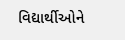વિદ્યાર્થીઓને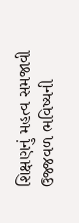શિક્ષણનું મહત્વ સમજાવી ઉજ્જવળ ભવિષ્યની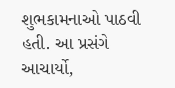શુભકામનાઓ પાઠવી હતી. આ પ્રસંગે આચાર્યો,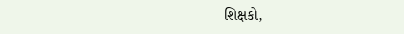શિક્ષકો,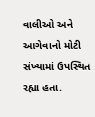વાલીઓ અને આગેવાનો મોટી સંખ્યામાં ઉપસ્થિત રહ્યા હતા.